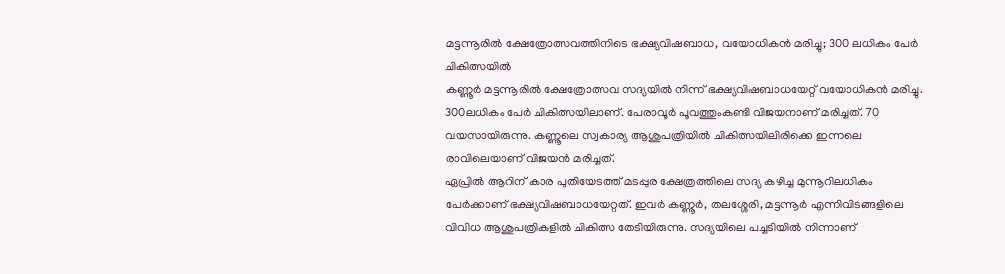മട്ടന്നൂരിൽ ക്ഷേത്രോത്സവത്തിനിടെ ഭക്ഷ്യവിഷബാധ, വയോധികൻ മരിച്ചു; 300 ലധികം പേർ ചികിത്സയിൽ
കണ്ണൂർ മട്ടന്നൂരിൽ ക്ഷേത്രോത്സവ സദ്യയിൽ നിന്ന് ഭക്ഷ്യവിഷബാധയേറ്റ് വയോധികൻ മരിച്ചു. 300ലധികം പേർ ചികിത്സയിലാണ്. പേരാവൂർ പൂവത്തുംകണ്ടി വിജയനാണ് മരിച്ചത്. 70 വയസായിരുന്നു. കണ്ണൂലെ സ്വകാര്യ ആശുപത്രിയിൽ ചികിത്സയിലിരിക്കെ ഇന്നലെ രാവിലെയാണ് വിജയൻ മരിച്ചത്.
ഏപ്രിൽ ആറിന് കാര പുതിയേടത്ത് മടപ്പുര ക്ഷേത്രത്തിലെ സദ്യ കഴിച്ച മുന്നൂറിലധികം പേർക്കാണ് ഭക്ഷ്യവിഷബാധയേറ്റത്. ഇവർ കണ്ണൂർ, തലശ്ശേരി, മട്ടന്നൂർ എന്നിവിടങ്ങളിലെ വിവിധ ആശുപത്രികളിൽ ചികിത്സ തേടിയിരുന്നു. സദ്യയിലെ പച്ചടിയിൽ നിന്നാണ്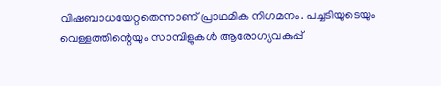വിഷബാധയേറ്റതെന്നാണ് പ്രാഥമിക നിഗമനം. പച്ചടിയുടെയും വെള്ളത്തിന്റെയും സാമ്പിളുകൾ ആരോഗ്യവകുപ്പ്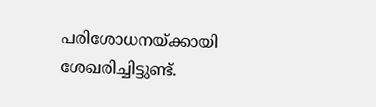പരിശോധനയ്ക്കായി ശേഖരിച്ചിട്ടുണ്ട്.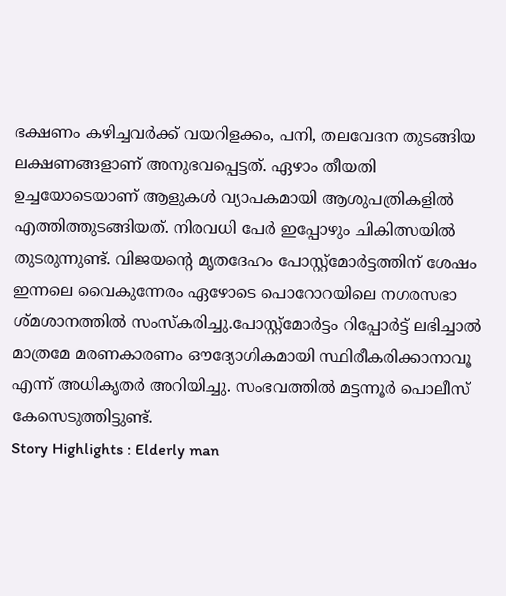ഭക്ഷണം കഴിച്ചവർക്ക് വയറിളക്കം, പനി, തലവേദന തുടങ്ങിയ ലക്ഷണങ്ങളാണ് അനുഭവപ്പെട്ടത്. ഏഴാം തീയതി ഉച്ചയോടെയാണ് ആളുകൾ വ്യാപകമായി ആശുപത്രികളിൽ എത്തിത്തുടങ്ങിയത്. നിരവധി പേർ ഇപ്പോഴും ചികിത്സയിൽ തുടരുന്നുണ്ട്. വിജയന്റെ മൃതദേഹം പോസ്റ്റ്മോർട്ടത്തിന് ശേഷം ഇന്നലെ വൈകുന്നേരം ഏഴോടെ പൊറോറയിലെ നഗരസഭാ ശ്മശാനത്തിൽ സംസ്കരിച്ചു.പോസ്റ്റ്മോർട്ടം റിപ്പോർട്ട് ലഭിച്ചാൽ മാത്രമേ മരണകാരണം ഔദ്യോഗികമായി സ്ഥിരീകരിക്കാനാവൂ എന്ന് അധികൃതർ അറിയിച്ചു. സംഭവത്തിൽ മട്ടന്നൂർ പൊലീസ് കേസെടുത്തിട്ടുണ്ട്.
Story Highlights : Elderly man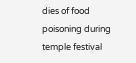dies of food poisoning during temple festival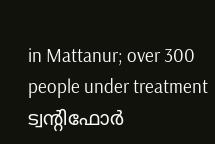in Mattanur; over 300 people under treatment
ട്വന്റിഫോർ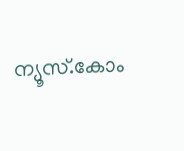ന്യൂസ്.കോം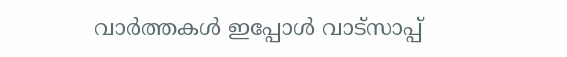വാർത്തകൾ ഇപ്പോൾ വാട്സാപ്പ്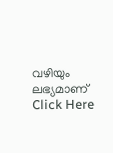വഴിയും ലഭ്യമാണ് Click Here